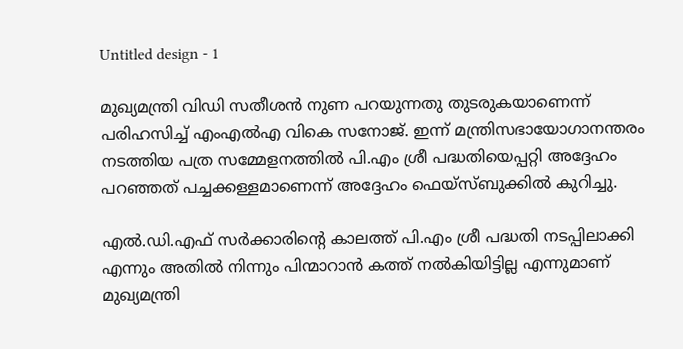Untitled design - 1

മുഖ്യമന്ത്രി വിഡി സതീശൻ നുണ പറയുന്നതു തുടരുകയാണെന്ന് പരിഹസിച്ച് എംഎല്‍എ വികെ സനോജ്. ഇന്ന് മന്ത്രിസഭായോഗാനന്തരം നടത്തിയ പത്ര സമ്മേളനത്തിൽ പി.എം ശ്രീ പദ്ധതിയെപ്പറ്റി അദ്ദേഹം പറഞ്ഞത്‌ പച്ചക്കള്ളമാണെന്ന് അദ്ദേഹം ഫെയ്സ്ബുക്കില്‍ കുറിച്ചു.

എൽ.ഡി.എഫ് സർക്കാരിന്റെ കാലത്ത് പി.എം ശ്രീ പദ്ധതി നടപ്പിലാക്കി എന്നും അതിൽ നിന്നും പിന്മാറാൻ കത്ത്‌ നൽകിയിട്ടില്ല എന്നുമാണ്‌ മുഖ്യമന്ത്രി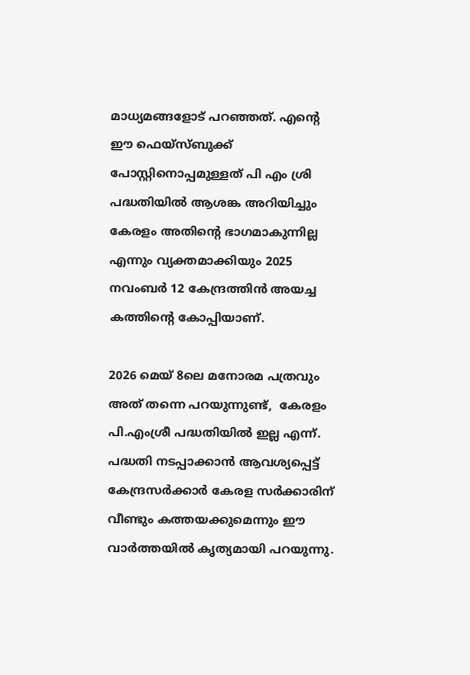മാധ്യമങ്ങളോട് പറഞ്ഞത്. എന്‍റെ ഈ ഫെയ്സ്ബുക്ക് പോസ്റ്റിനൊപ്പമുള്ളത്‌ പി എം ശ്രി പദ്ധതിയിൽ ആശങ്ക അറിയിച്ചും കേരളം അതിന്റെ ഭാഗമാകുന്നില്ല എന്നും വ്യക്തമാക്കിയും 2025 നവംബർ 12 കേന്ദ്രത്തിൻ അയച്ച കത്തിന്റെ കോപ്പിയാണ്‌.

2026 മെയ് 8ലെ മനോരമ പത്രവും അത്‌ തന്നെ പറയുന്നുണ്ട്‌,  കേരളം പി.എംശ്രീ പദ്ധതിയിൽ ഇല്ല എന്ന്. പദ്ധതി നടപ്പാക്കാൻ ആവശ്യപ്പെട്ട് കേന്ദ്രസർക്കാർ കേരള സർക്കാരിന് വീണ്ടും കത്തയക്കുമെന്നും ഈ വാർത്തയിൽ കൃത്യമായി പറയുന്നു.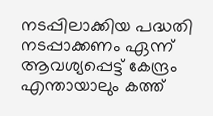നടപ്പിലാക്കിയ പദ്ധതി നടപ്പാക്കണം ഏന്ന് ആവശ്യപ്പെട്ട്‌ കേന്ദ്രം എന്തായാലും കത്ത്‌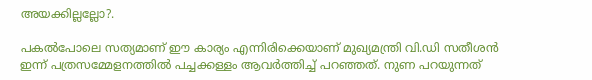അയക്കില്ലല്ലോ?.

പകൽപോലെ സത്യമാണ് ഈ കാര്യം എന്നിരിക്കെയാണ് മുഖ്യമന്ത്രി വി.ഡി സതീശൻ ഇന്ന് പത്രസമ്മേളനത്തിൽ പച്ചക്കള്ളം ആവർത്തിച്ച്‌ പറഞ്ഞത്. നുണ പറയുന്നത്‌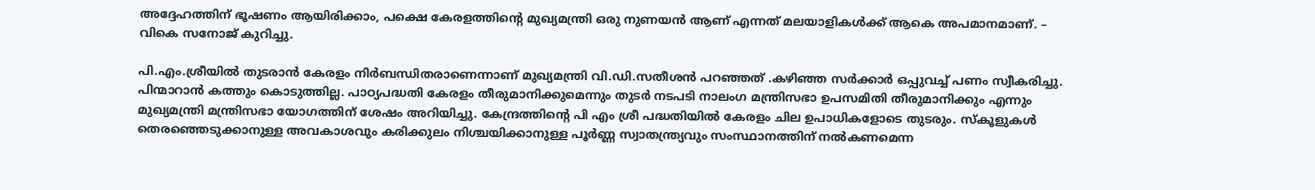അദ്ദേഹത്തിന്‌ ഭൂഷണം ആയിരിക്കാം, പക്ഷെ കേരളത്തിന്റെ മുഖ്യമന്ത്രി ഒരു നുണയൻ ആണ്‌ എന്നത്‌ മലയാളികൾക്ക്‌ ആകെ അപമാനമാണ്. – വികെ സനോജ് കുറിച്ചു.

പി.എം.ശ്രീയില്‍ തുടരാന്‍ കേരളം നിര്‍ബന്ധിതരാണെന്നാണ് മുഖ്യമന്ത്രി വി.ഡി.സതീശന്‍ പറഞ്ഞത് .കഴിഞ്ഞ സര്‍ക്കാര്‍ ഒപ്പുവച്ച് പണം സ്വീകരിച്ചു. പിന്മാറാന്‍ കത്തും കൊടുത്തില്ല. പാഠ്യപദ്ധതി കേരളം തീരുമാനിക്കുമെന്നും തുടര്‍ നടപടി നാലംഗ മന്ത്രിസഭാ ഉപസമിതി തീരുമാനിക്കും എന്നും മുഖ്യമന്ത്രി മന്ത്രിസഭാ യോഗത്തിന് ശേഷം അറിയിച്ചു. കേന്ദ്രത്തിന്റെ പി എം ശ്രീ പദ്ധതിയിൽ കേരളം ചില ഉപാധികളോടെ തുടരും. സ്കൂളുകൾ തെരഞ്ഞെടുക്കാനുള്ള അവകാശവും കരിക്കുലം നിശ്ചയിക്കാനുള്ള പൂർണ്ണ സ്വാതന്ത്ര്യവും സംസ്ഥാനത്തിന് നൽകണമെന്ന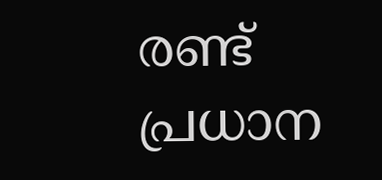രണ്ട് പ്രധാന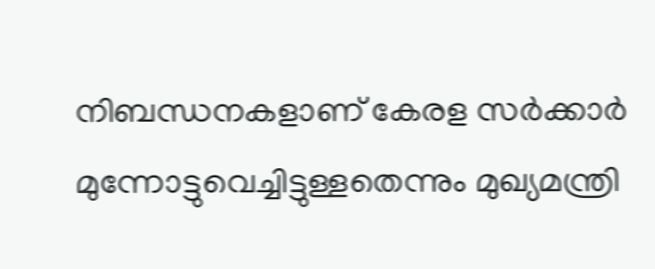നിബന്ധനകളാണ് കേരള സർക്കാർ മുന്നോട്ടുവെച്ചിട്ടുള്ളതെന്നും മുഖ്യമന്ത്രി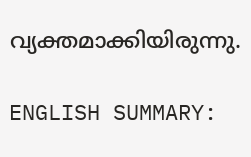വ്യക്തമാക്കിയിരുന്നു.

ENGLISH SUMMARY: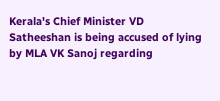Kerala's Chief Minister VD Satheeshan is being accused of lying by MLA VK Sanoj regarding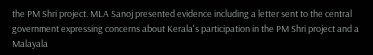the PM Shri project. MLA Sanoj presented evidence including a letter sent to the central government expressing concerns about Kerala's participation in the PM Shri project and a Malayala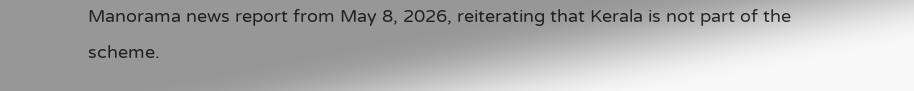Manorama news report from May 8, 2026, reiterating that Kerala is not part of the scheme.